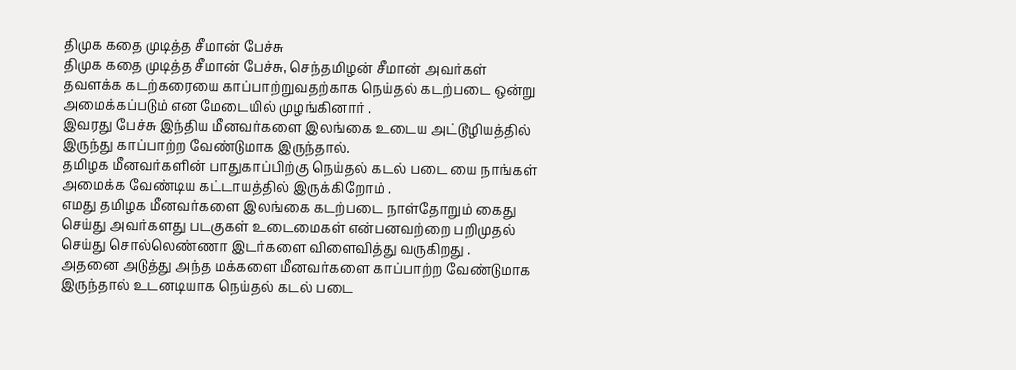திமுக கதை முடித்த சீமான் பேச்சு
திமுக கதை முடித்த சீமான் பேச்சு, செந்தமிழன் சீமான் அவர்கள் தவளக்க கடற்கரையை காப்பாற்றுவதற்காக நெய்தல் கடற்படை ஒன்று அமைக்கப்படும் என மேடையில் முழங்கினார் .
இவரது பேச்சு இந்திய மீனவர்களை இலங்கை உடைய அட்டூழியத்தில் இருந்து காப்பாற்ற வேண்டுமாக இருந்தால்.
தமிழக மீனவர்களின் பாதுகாப்பிற்கு நெய்தல் கடல் படை யை நாங்கள் அமைக்க வேண்டிய கட்டாயத்தில் இருக்கிறோம் .
எமது தமிழக மீனவர்களை இலங்கை கடற்படை நாள்தோறும் கைது செய்து அவர்களது படகுகள் உடைமைகள் என்பனவற்றை பறிமுதல் செய்து சொல்லெண்ணா இடர்களை விளைவித்து வருகிறது .
அதனை அடுத்து அந்த மக்களை மீனவர்களை காப்பாற்ற வேண்டுமாக இருந்தால் உடனடியாக நெய்தல் கடல் படை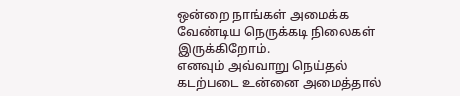ஒன்றை நாங்கள் அமைக்க வேண்டிய நெருக்கடி நிலைகள் இருக்கிறோம்.
எனவும் அவ்வாறு நெய்தல் கடற்படை உன்னை அமைத்தால்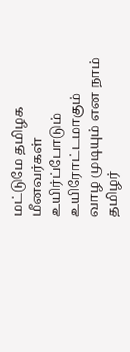மட்டுமே தமிழக மீனவர்கள் உயிர்ப்போடும் உயிரோட்டமாகும் வாழ முடியும் என நாம் தமிழர்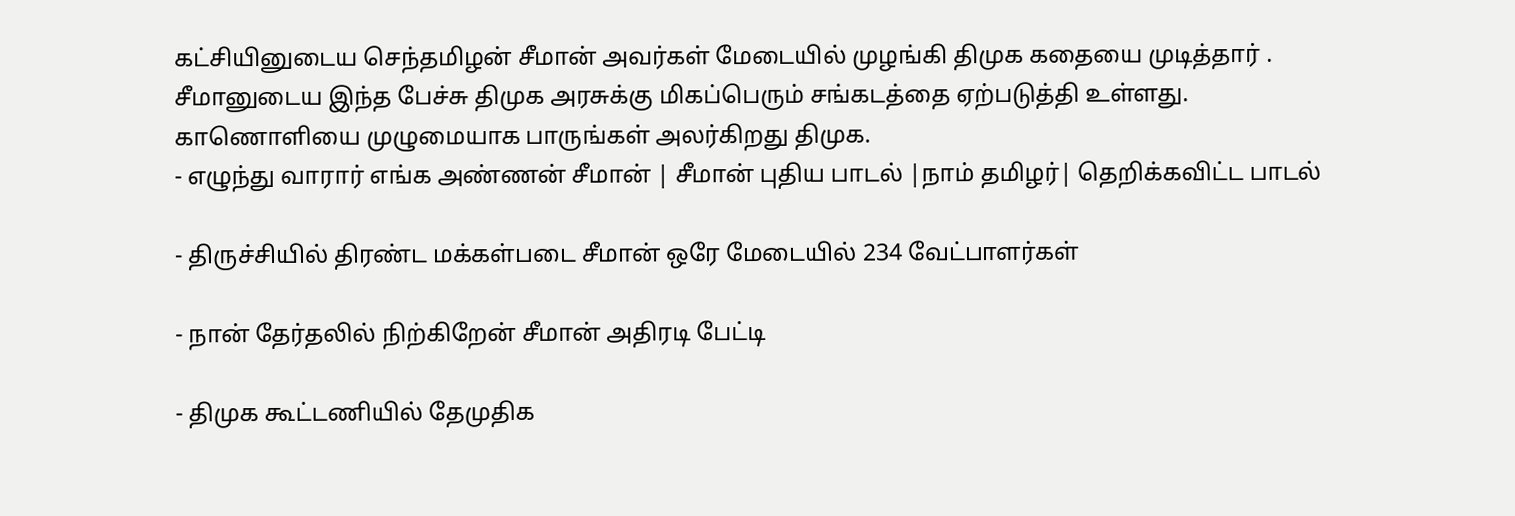கட்சியினுடைய செந்தமிழன் சீமான் அவர்கள் மேடையில் முழங்கி திமுக கதையை முடித்தார் .
சீமானுடைய இந்த பேச்சு திமுக அரசுக்கு மிகப்பெரும் சங்கடத்தை ஏற்படுத்தி உள்ளது.
காணொளியை முழுமையாக பாருங்கள் அலர்கிறது திமுக.
- எழுந்து வாரார் எங்க அண்ணன் சீமான் | சீமான் புதிய பாடல் |நாம் தமிழர்| தெறிக்கவிட்ட பாடல்

- திருச்சியில் திரண்ட மக்கள்படை சீமான் ஒரே மேடையில் 234 வேட்பாளர்கள்

- நான் தேர்தலில் நிற்கிறேன் சீமான் அதிரடி பேட்டி

- திமுக கூட்டணியில் தேமுதிக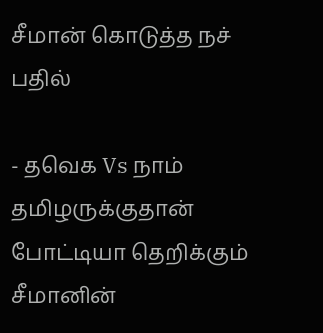சீமான் கொடுத்த நச் பதில்

- தவெக Vs நாம் தமிழருக்குதான் போட்டியா தெறிக்கும் சீமானின்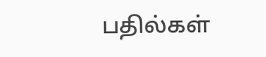பதில்கள்